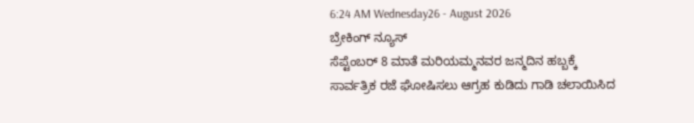6:24 AM Wednesday26 - August 2026
ಬ್ರೇಕಿಂಗ್ ನ್ಯೂಸ್
ಸೆಪ್ಟೆಂಬರ್ 8 ಮಾತೆ ಮರಿಯಮ್ಮನವರ ಜನ್ಮದಿನ ಹಬ್ಬಕ್ಕೆ ಸಾರ್ವತ್ರಿಕ ರಜೆ ಘೋಷಿಸಲು ಆಗ್ರಹ ಕುಡಿದು ಗಾಡಿ ಚಲಾಯಿಸಿದ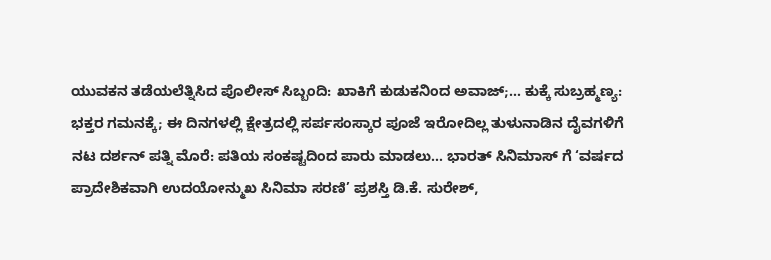ಯುವಕನ ತಡೆಯಲೆತ್ನಿಸಿದ ಪೊಲೀಸ್ ಸಿಬ್ಬಂದಿ: ಖಾಕಿಗೆ ಕುಡುಕನಿಂದ ಅವಾಜ್;… ಕುಕ್ಕೆ ಸುಬ್ರಹ್ಮಣ್ಯ: ಭಕ್ತರ ಗಮನಕ್ಕೆ; ಈ ದಿನಗಳಲ್ಲಿ ಕ್ಷೇತ್ರದಲ್ಲಿ ಸರ್ಪಸಂಸ್ಕಾರ ಪೂಜೆ ಇರೋದಿಲ್ಲ ತುಳುನಾಡಿನ ದೈವಗಳಿಗೆ ನಟ ದರ್ಶನ್ ಪತ್ನಿ ಮೊರೆ: ಪತಿಯ ಸಂಕಷ್ಟದಿಂದ ಪಾರು ಮಾಡಲು… ಭಾರತ್ ಸಿನಿಮಾಸ್ ಗೆ ‘ವರ್ಷದ ಪ್ರಾದೇಶಿಕವಾಗಿ ಉದಯೋನ್ಮುಖ ಸಿನಿಮಾ ಸರಣಿ’ ಪ್ರಶಸ್ತಿ ಡಿ.ಕೆ. ಸುರೇಶ್,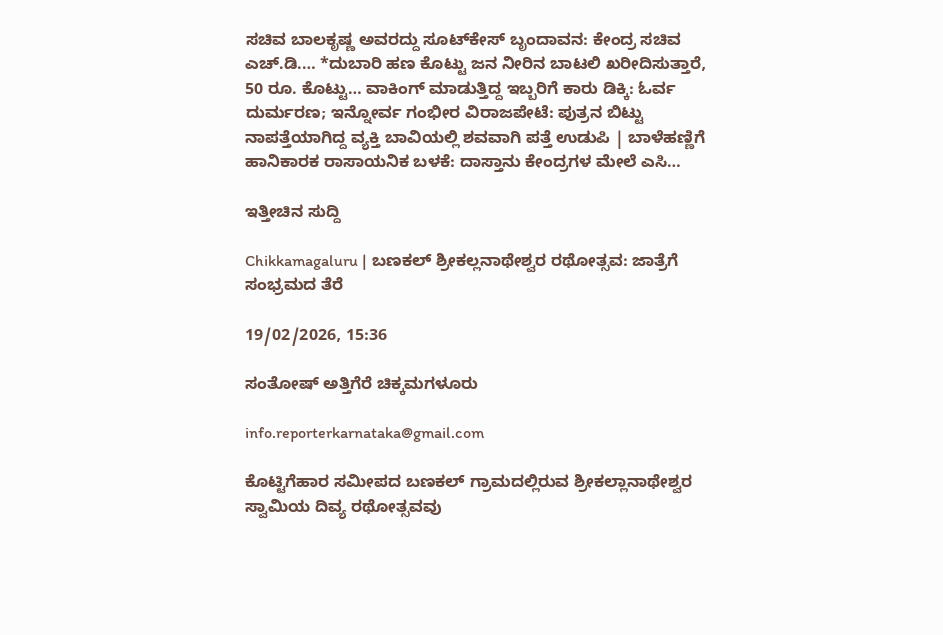ಸಚಿವ ಬಾಲಕೃಷ್ಣ ಅವರದ್ದು ಸೂಟ್‌ಕೇಸ್ ಬೃಂದಾವನ: ಕೇಂದ್ರ ಸಚಿವ ಎಚ್.ಡಿ.… *ದುಬಾರಿ ಹಣ ಕೊಟ್ಟು ಜನ ನೀರಿನ ಬಾಟಲಿ ಖರೀದಿಸುತ್ತಾರೆ, 50 ರೂ. ಕೊಟ್ಟು… ವಾಕಿಂಗ್ ಮಾಡುತ್ತಿದ್ದ ಇಬ್ಬರಿಗೆ ಕಾರು ಡಿಕ್ಕಿ: ಓರ್ವ ದುರ್ಮರಣ; ಇನ್ನೋರ್ವ ಗಂಭೀರ ವಿರಾಜಪೇಟೆ: ಪುತ್ರನ ಬಿಟ್ಟು ನಾಪತ್ತೆಯಾಗಿದ್ದ ವ್ಯಕ್ತಿ ಬಾವಿಯಲ್ಲಿ ಶವವಾಗಿ ಪತ್ತೆ ಉಡುಪಿ | ಬಾಳೆಹಣ್ಣಿಗೆ ಹಾನಿಕಾರಕ ರಾಸಾಯನಿಕ ಬಳಕೆ: ದಾಸ್ತಾನು ಕೇಂದ್ರಗಳ ಮೇಲೆ ಎಸಿ…

ಇತ್ತೀಚಿನ ಸುದ್ದಿ

Chikkamagaluru | ಬಣಕಲ್ ಶ್ರೀಕಲ್ಲನಾಥೇಶ್ವರ ರಥೋತ್ಸವ: ಜಾತ್ರೆಗೆ ಸಂಭ್ರಮದ ತೆರೆ

19/02/2026, 15:36

ಸಂತೋಷ್ ಅತ್ತಿಗೆರೆ ಚಿಕ್ಕಮಗಳೂರು

info.reporterkarnataka@gmail.com

ಕೊಟ್ಟಿಗೆಹಾರ ಸಮೀಪದ ಬಣಕಲ್ ಗ್ರಾಮದಲ್ಲಿರುವ ಶ್ರೀಕಲ್ಲಾನಾಥೇಶ್ವರ ಸ್ವಾಮಿಯ ದಿವ್ಯ ರಥೋತ್ಸವವು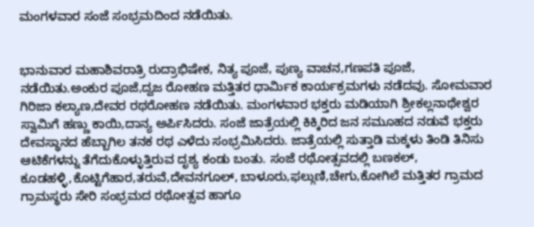ಮಂಗಳವಾರ ಸಂಜೆ ಸಂಭ್ರಮದಿಂದ ನಡೆಯಿತು.


ಭಾನುವಾರ ಮಹಾಶಿವರಾತ್ರಿ ರುದ್ರಾಭಿಷೇಕ, ನಿತ್ಯ ಪೂಜೆ, ಪುಣ್ಯ ವಾಚನ,ಗಣಪತಿ ಪೂಜೆ, ನಡೆಯಿತು.ಅಂಕುರ ಪೂಜೆ,ದ್ವಜ ರೋಹಣ ಮತ್ತಿತರ ಧಾರ್ಮಿಕ ಕಾರ್ಯಕ್ರಮಗಳು ನಡೆದವು. ಸೋಮವಾರ ಗಿರಿಜಾ ಕಲ್ಯಾಣ,ದೇವರ ರಥರೋಹಣ ನಡೆಯಿತು. ಮಂಗಳವಾರ ಭಕ್ತರು ಮಡಿಯಾಗಿ ಶ್ರೀಕಲ್ಲನಾಥೇಶ್ವರ ಸ್ವಾಮಿಗೆ ಹಣ್ಣು ಕಾಯಿ,ದಾನ್ಯ ಅರ್ಪಿಸಿದರು. ಸಂಜೆ ಜಾತ್ರೆಯಲ್ಲಿ ಕಿಕ್ಕಿರಿದ ಜನ ಸಮೂಹದ ನಡುವೆ ಭಕ್ತರು ದೇವಸ್ಥಾನದ ಹೆಬ್ಬಾಗಿಲ ತನಕ ರಥ ಎಳೆದು ಸಂಭ್ರಮಿಸಿದರು. ಜಾತ್ರೆಯಲ್ಲಿ ಸುತ್ತಾಡಿ ಮಕ್ಕಳು ತಿಂಡಿ ತಿನಿಸು ಆಟಿಕೆಗಳನ್ನು ತೆಗೆದುಕೊಳ್ಳುತ್ತಿರುವ ದೃಶ್ಯ ಕಂಡು ಬಂತು. ಸಂಜೆ ರಥೋತ್ಸವದಲ್ಲಿ ಬಣಕಲ್, ಕೂಡಹಳ್ಳಿ,ಕೊಟ್ಟಿಗೆಹಾರ,ತರುವೆ,ದೇವನಗೂಲ್, ಬಾಳೂರು,ಫಲ್ಗುಣಿ,ಚೇಗು,ಕೋಗಿಲೆ ಮತ್ತಿತರ ಗ್ರಾಮದ ಗ್ರಾಮಸ್ಥರು ಸೇರಿ ಸಂಭ್ರಮದ ರಥೋತ್ಸವ ಹಾಗೂ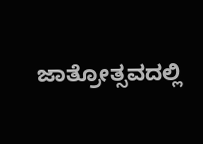ಜಾತ್ರೋತ್ಸವದಲ್ಲಿ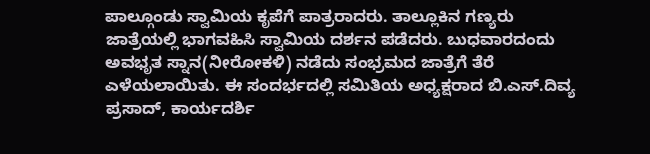ಪಾಲ್ಗೂಂಡು ಸ್ವಾಮಿಯ ಕೃಪೆಗೆ ಪಾತ್ರರಾದರು. ತಾಲ್ಲೂಕಿನ ಗಣ್ಯರು ಜಾತ್ರೆಯಲ್ಲಿ ಭಾಗವಹಿಸಿ ಸ್ವಾಮಿಯ ದರ್ಶನ ಪಡೆದರು. ಬುಧವಾರದಂದು ಅವಭೃತ ಸ್ನಾನ(ನೀರೋಕಳಿ) ನಡೆದು ಸಂಭ್ರಮದ ಜಾತ್ರೆಗೆ ತೆರೆ ಎಳೆಯಲಾಯಿತು. ಈ ಸಂದರ್ಭದಲ್ಲಿ ಸಮಿತಿಯ ಅಧ್ಯಕ್ಷರಾದ ಬಿ.ಎಸ್.ದಿವ್ಯ ಪ್ರಸಾದ್, ಕಾರ್ಯದರ್ಶಿ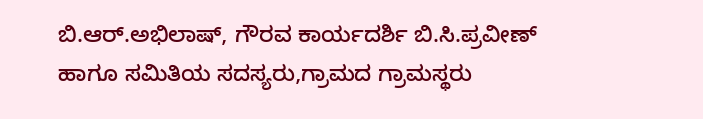ಬಿ.ಆರ್.ಅಭಿಲಾಷ್, ಗೌರವ ಕಾರ್ಯದರ್ಶಿ ಬಿ.ಸಿ.ಪ್ರವೀಣ್ ಹಾಗೂ ಸಮಿತಿಯ ಸದಸ್ಯರು,ಗ್ರಾಮದ ಗ್ರಾಮಸ್ಥರು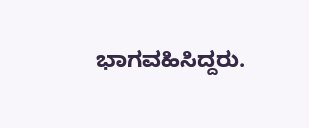ಭಾಗವಹಿಸಿದ್ದರು.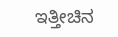ಇತ್ತೀಚಿನ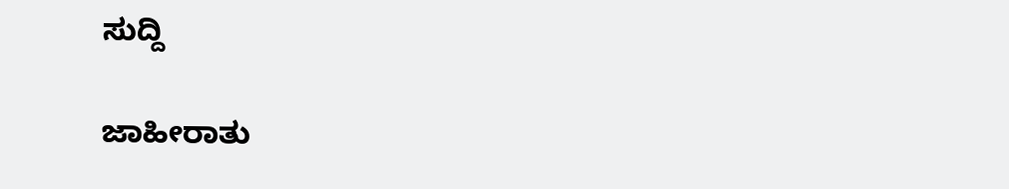ಸುದ್ದಿ

ಜಾಹೀರಾತು